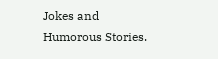Jokes and Humorous Stories.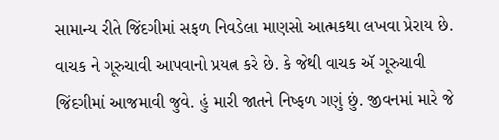સામાન્ય રીતે જિંદગીમાં સફળ નિવડેલા માણસો આત્મકથા લખવા પ્રેરાય છે. વાચક ને ગૂરુચાવી આપવાનો પ્રયત્ન કરે છે. કે જેથી વાચક ઍ ગૂરુચાવી જિંદગીમાં આજમાવી જુવે. હું મારી જાતને નિષ્ફળ ગણું છું. જીવનમાં મારે જે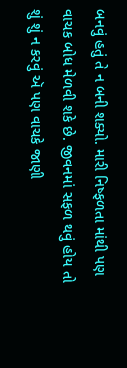બનવું હતું તે ન બની શક્યો. મારી નિષ્ફળતા માંથી પણ વાચક બોધ મેળવી શકે છે. જીવનમાં સફળ થવું હોય તો શું શું ન કરવું ઍ પણ વાચકે જાણી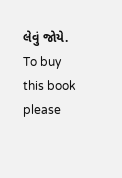લેવું જોયે. To buy this book please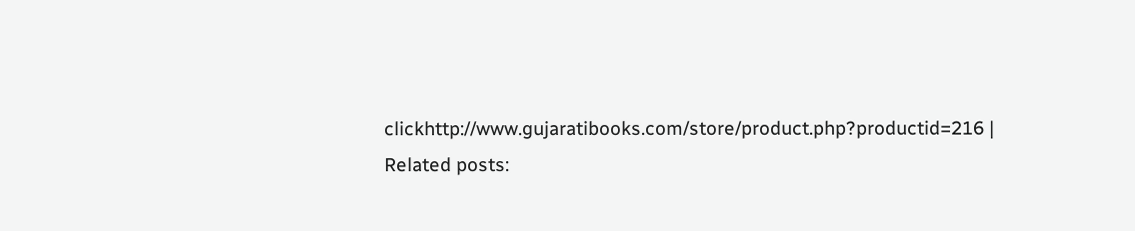clickhttp://www.gujaratibooks.com/store/product.php?productid=216 |
Related posts: